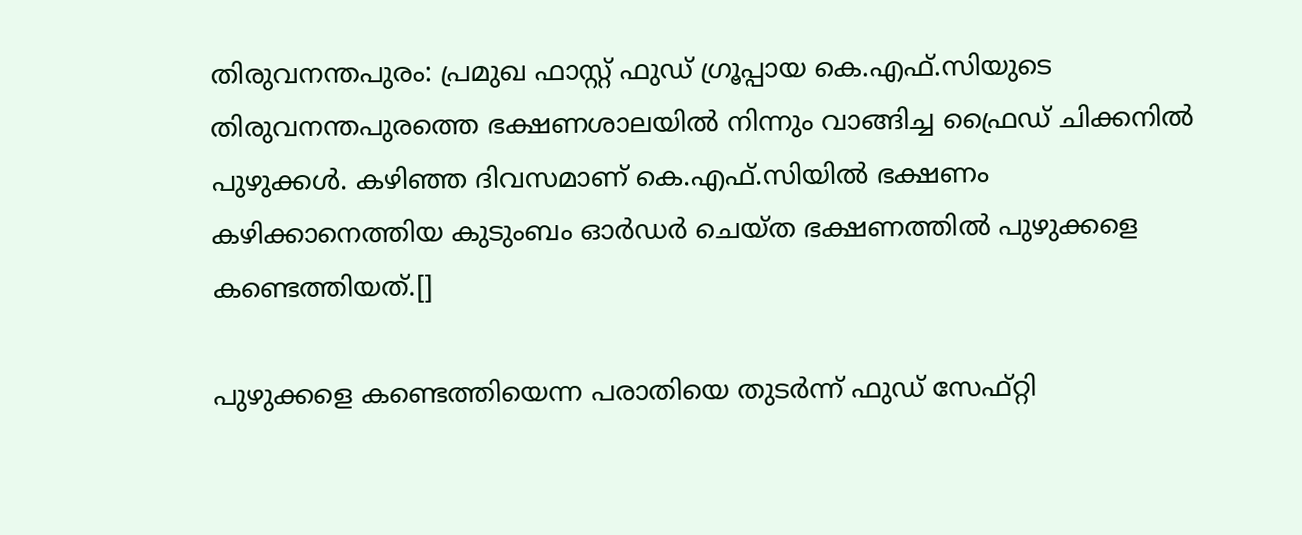തിരുവനന്തപുരം: പ്രമുഖ ഫാസ്റ്റ് ഫുഡ് ഗ്രൂപ്പായ കെ.എഫ്.സിയുടെ തിരുവനന്തപുരത്തെ ഭക്ഷണശാലയില്‍ നിന്നും വാങ്ങിച്ച ഫ്രൈഡ് ചിക്കനില്‍ പുഴുക്കള്‍. കഴിഞ്ഞ ദിവസമാണ് കെ.എഫ്.സിയില്‍ ഭക്ഷണം കഴിക്കാനെത്തിയ കുടുംബം ഓര്‍ഡര്‍ ചെയ്ത ഭക്ഷണത്തില്‍ പുഴുക്കളെ കണ്ടെത്തിയത്.[]

പുഴുക്കളെ കണ്ടെത്തിയെന്ന പരാതിയെ തുടര്‍ന്ന് ഫുഡ് സേഫ്റ്റി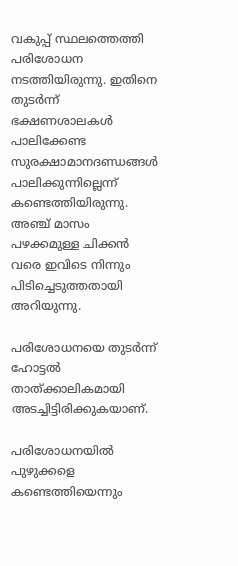വകുപ്പ് സ്ഥലത്തെത്തി പരിശോധന നടത്തിയിരുന്നു. ഇതിനെ തുടര്‍ന്ന് ഭക്ഷണശാലകള്‍ പാലിക്കേണ്ട സുരക്ഷാമാനദണ്ഡങ്ങള്‍ പാലിക്കുന്നില്ലെന്ന് കണ്ടെത്തിയിരുന്നു. അഞ്ച് മാസം പഴക്കമുള്ള ചിക്കന്‍ വരെ ഇവിടെ നിന്നും പിടിച്ചെടുത്തതായി അറിയുന്നു.

പരിശോധനയെ തുടര്‍ന്ന് ഹോട്ടല്‍ താത്ക്കാലികമായി അടച്ചിട്ടിരിക്കുകയാണ്.

പരിശോധനയില്‍ പുഴുക്കളെ കണ്ടെത്തിയെന്നും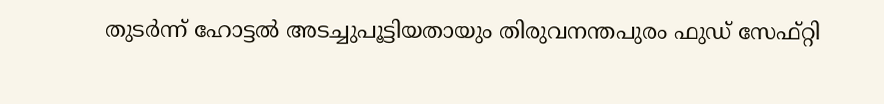തുടര്‍ന്ന് ഹോട്ടല്‍ അടച്ചുപൂട്ടിയതായും തിരുവനന്തപുരം ഫുഡ് സേഫ്റ്റി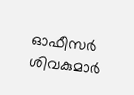ഓഫീസര്‍ ശിവകുമാര്‍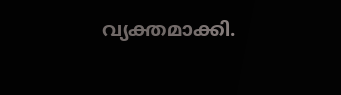വ്യക്തമാക്കി.